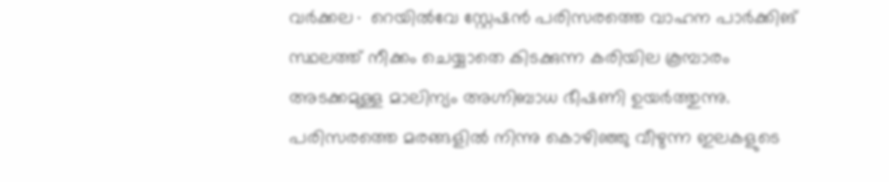വർക്കല∙ റെയിൽവേ സ്റ്റേഷൻ പരിസരത്തെ വാഹന പാർക്കിങ് സ്ഥലത്ത് നീക്കം ചെയ്യാതെ കിടക്കുന്ന കരിയില കൂമ്പാരം അടക്കമുള്ള മാലിന്യം അഗ്നിബാധ ഭീഷണി ഉയർത്തുന്നു. പരിസരത്തെ മരങ്ങളിൽ നിന്നു കൊഴിഞ്ഞു വീഴുന്ന ഇലകളുടെ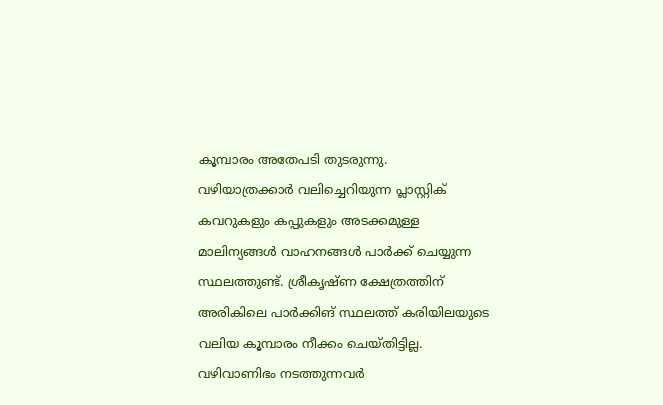കൂമ്പാരം അതേപടി തുടരുന്നു.
വഴിയാത്രക്കാർ വലിച്ചെറിയുന്ന പ്ലാസ്റ്റിക് കവറുകളും കപ്പുകളും അടക്കമുള്ള മാലിന്യങ്ങൾ വാഹനങ്ങൾ പാർക്ക് ചെയ്യുന്ന സ്ഥലത്തുണ്ട്. ശ്രീകൃഷ്ണ ക്ഷേത്രത്തിന് അരികിലെ പാർക്കിങ് സ്ഥലത്ത് കരിയിലയുടെ വലിയ കൂമ്പാരം നീക്കം ചെയ്തിട്ടില്ല. വഴിവാണിഭം നടത്തുന്നവർ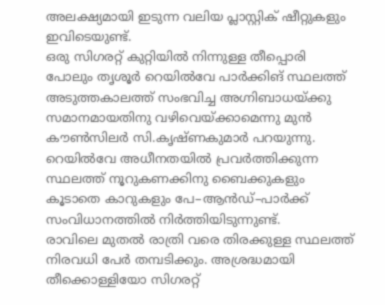അലക്ഷ്യമായി ഇടുന്ന വലിയ പ്ലാസ്റ്റിക് ഷീറ്റുകളും ഇവിടെയുണ്ട്.
ഒരു സിഗരറ്റ് കുറ്റിയിൽ നിന്നുള്ള തീപ്പൊരി പോലും തൃശൂർ റെയിൽവേ പാർക്കിങ് സ്ഥലത്ത് അടുത്തകാലത്ത് സംഭവിച്ച അഗ്നിബാധയ്ക്കു സമാനമായതിനു വഴിവെയ്ക്കാമെന്നു മുൻ കൗൺസിലർ സി.കൃഷ്ണകുമാർ പറയുന്നു. റെയിൽവേ അധീനതയിൽ പ്രവർത്തിക്കുന്ന സ്ഥലത്ത് നൂറുകണക്കിനു ബൈക്കുകളും കൂടാതെ കാറുകളും പേ–ആൻഡ്–പാർക്ക് സംവിധാനത്തിൽ നിർത്തിയിടുന്നുണ്ട്.
രാവിലെ മുതൽ രാത്രി വരെ തിരക്കുള്ള സ്ഥലത്ത് നിരവധി പേർ തമ്പടിക്കും. അശ്രദ്ധമായി തീക്കൊള്ളിയോ സിഗരറ്റ്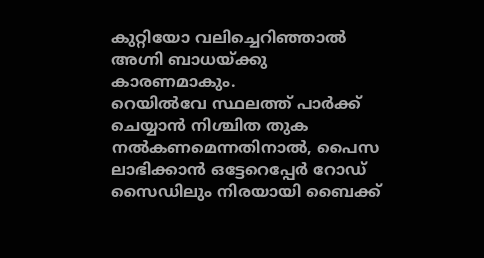കുറ്റിയോ വലിച്ചെറിഞ്ഞാൽ അഗ്നി ബാധയ്ക്കു കാരണമാകും.
റെയിൽവേ സ്ഥലത്ത് പാർക്ക് ചെയ്യാൻ നിശ്ചിത തുക നൽകണമെന്നതിനാൽ, പൈസ ലാഭിക്കാൻ ഒട്ടേറെപ്പേർ റോഡ് സൈഡിലും നിരയായി ബൈക്ക്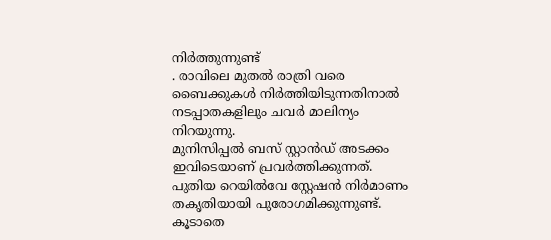നിർത്തുന്നുണ്ട്
. രാവിലെ മുതൽ രാത്രി വരെ ബൈക്കുകൾ നിർത്തിയിടുന്നതിനാൽ നടപ്പാതകളിലും ചവർ മാലിന്യം നിറയുന്നു.
മുനിസിപ്പൽ ബസ് സ്റ്റാൻഡ് അടക്കം ഇവിടെയാണ് പ്രവർത്തിക്കുന്നത്. പുതിയ റെയിൽവേ സ്റ്റേഷൻ നിർമാണം തകൃതിയായി പുരോഗമിക്കുന്നുണ്ട്. കൂടാതെ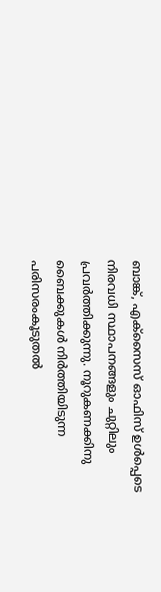ബാങ്ക്, എക്സൈസ് ഓഫിസ് ഉൾപ്പെടെ നിരവധി സ്ഥാപനങ്ങളും ചുറ്റിലും പ്രവർത്തിക്കുന്നു. നൂറുകണക്കിനു ബൈക്കുകൾ നിർത്തിയിടുന്ന പരിസരംകൂടുതൽ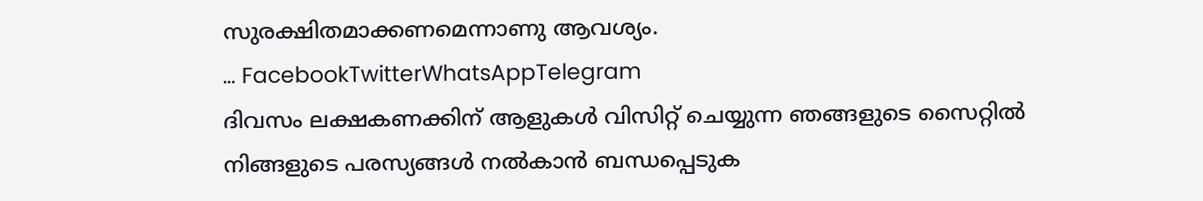സുരക്ഷിതമാക്കണമെന്നാണു ആവശ്യം.
… FacebookTwitterWhatsAppTelegram
ദിവസം ലക്ഷകണക്കിന് ആളുകൾ വിസിറ്റ് ചെയ്യുന്ന ഞങ്ങളുടെ സൈറ്റിൽ നിങ്ങളുടെ പരസ്യങ്ങൾ നൽകാൻ ബന്ധപ്പെടുക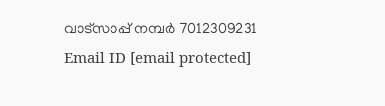വാട്സാപ്പ് നമ്പർ 7012309231 Email ID [email protected]